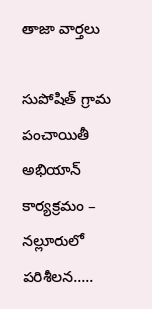తాజా వార్తలు

సుపోషిత్ గ్రామ పంచాయితీ అభియాన్ కార్యక్రమం – నల్లూరులో పరిశీలన…..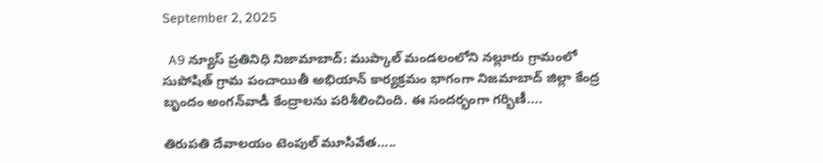September 2, 2025

  A9 న్యూస్ ప్రతినిధి నిజామాబాద్: ముప్కాల్ మండలంలోని నల్లూరు గ్రామంలో సుపోషిత్ గ్రామ పంచాయితీ అభియాన్ కార్యక్రమం భాగంగా నిజమాబాద్ జిల్లా కేంద్ర బృందం అంగన్‌వాడీ కేంద్రాలను పరిశీలించింది. ఈ సందర్భంగా గర్భిణీ....

తిరుపతి దేవాలయం టెంపుల్ మూసివేత…..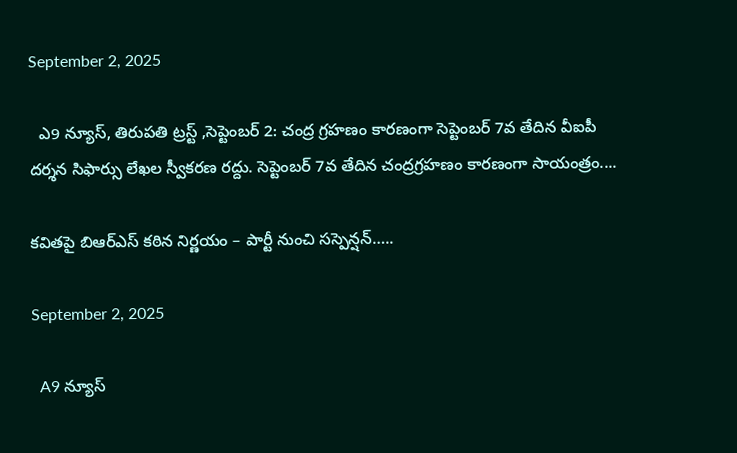September 2, 2025

  ఎ9 న్యూస్, తిరుపతి ట్రస్ట్ ,సెప్టెంబర్ 2: చంద్ర గ్రహణం కారణంగా సెప్టెంబర్ 7వ తేదిన వీఐపీ దర్శన సిఫార్సు లేఖల స్వీకరణ రద్దు. సెప్టెంబర్ 7వ తేదిన చంద్రగ్రహణం కారణంగా సాయంత్రం....

కవితపై బిఆర్ఎస్ కఠిన నిర్ణయం – పార్టీ నుంచి సస్పెన్షన్…..

September 2, 2025

  A9 న్యూస్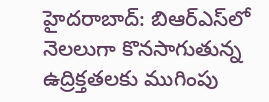హైదరాబాద్‌: బిఆర్ఎస్‌లో నెలలుగా కొనసాగుతున్న ఉద్రిక్తతలకు ముగింపు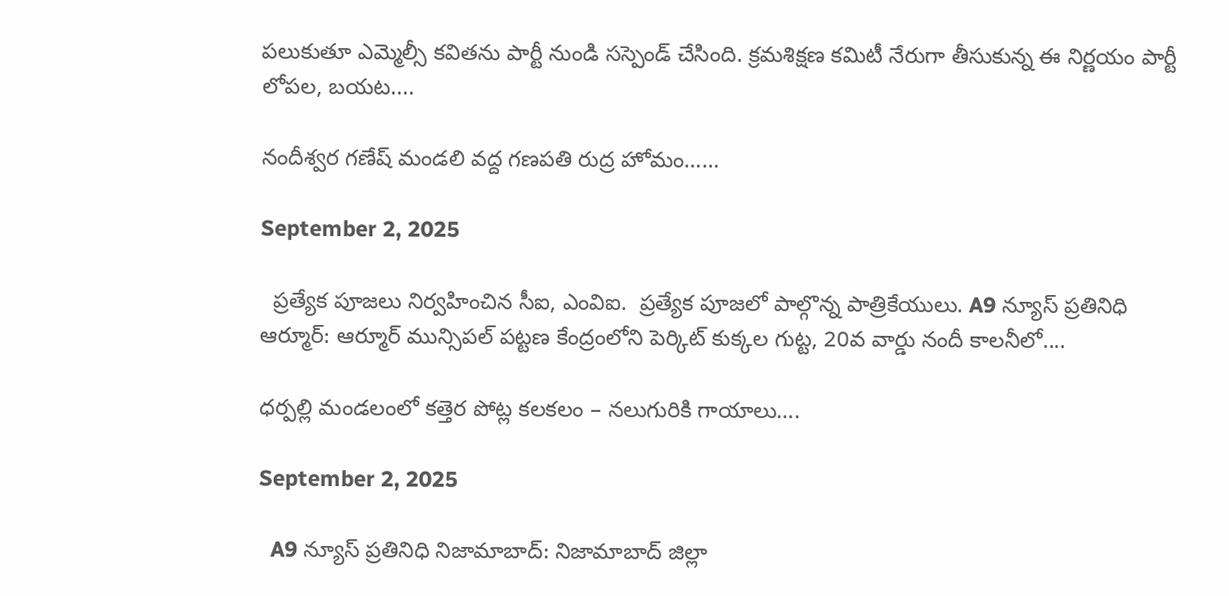పలుకుతూ ఎమ్మెల్సీ కవితను పార్టీ నుండి సస్పెండ్‌ చేసింది. క్రమశిక్షణ కమిటీ నేరుగా తీసుకున్న ఈ నిర్ణయం పార్టీ లోపల, బయట....

నందీశ్వర గణేష్ మండలి వద్ద గణపతి రుద్ర హోమం……

September 2, 2025

  ప్రత్యేక పూజలు నిర్వహించిన సీఐ, ఎంవిఐ.  ప్రత్యేక పూజలో పాల్గొన్న పాత్రికేయులు. A9 న్యూస్ ప్రతినిధి ఆర్మూర్: ఆర్మూర్ మున్సిపల్ పట్టణ కేంద్రంలోని పెర్కిట్ కుక్కల గుట్ట, 20వ వార్డు నందీ కాలనీలో....

ధర్పల్లి మండలంలో కత్తెర పోట్ల కలకలం – నలుగురికి గాయాలు….

September 2, 2025

  A9 న్యూస్ ప్రతినిధి నిజామాబాద్: నిజామాబాద్ జిల్లా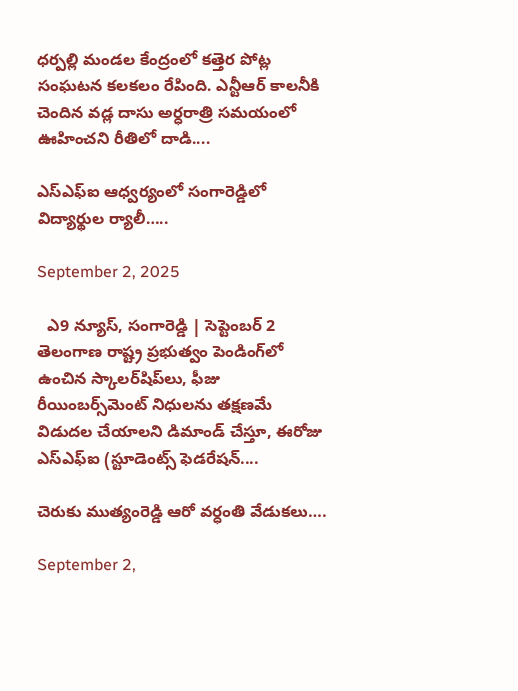ధర్పల్లి మండల కేంద్రంలో కత్తెర పోట్ల సంఘటన కలకలం రేపింది. ఎన్టీఆర్ కాలనీకి చెందిన వడ్ల దాసు అర్ధరాత్రి సమయంలో ఊహించని రీతిలో దాడి....

ఎస్ఎఫ్ఐ ఆధ్వర్యంలో సంగారెడ్డిలో విద్యార్థుల ర్యాలీ…..

September 2, 2025

  ఎ9 న్యూస్, సంగారెడ్డి | సెప్టెంబర్ 2 తెలంగాణ రాష్ట్ర ప్రభుత్వం పెండింగ్‌లో ఉంచిన స్కాలర్‌షిప్‌లు, ఫీజు రీయింబర్స్‌మెంట్ నిధులను తక్షణమే విడుదల చేయాలని డిమాండ్ చేస్తూ, ఈరోజు ఎస్ఎఫ్ఐ (స్టూడెంట్స్ ఫెడరేషన్....

చెరుకు ముత్యంరెడ్డి ఆరో వర్ధంతి వేడుకలు….

September 2,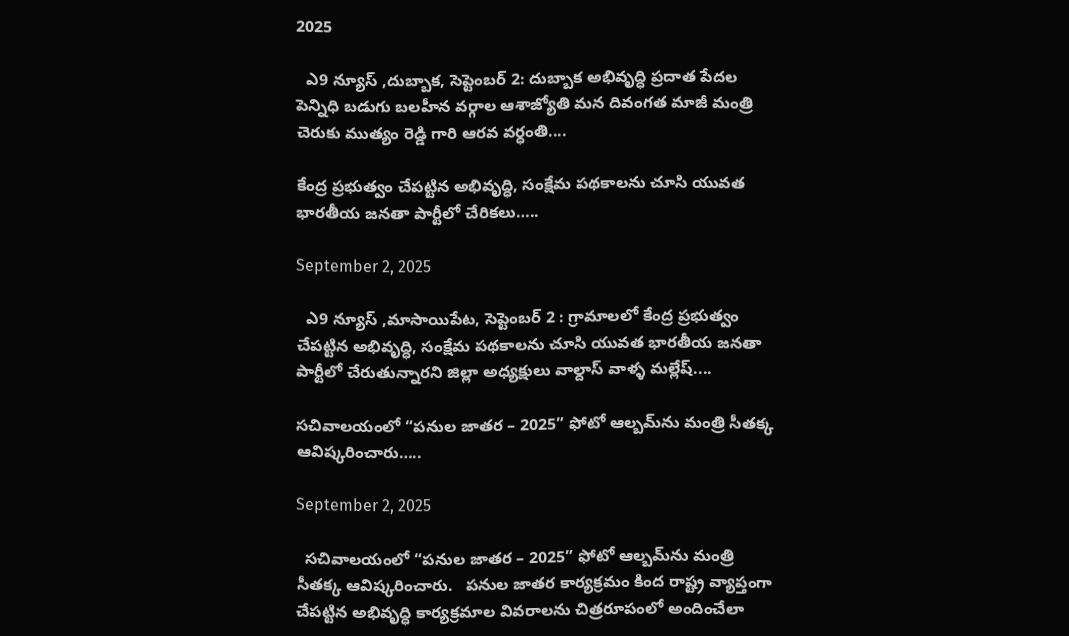2025

  ఎ9 న్యూస్ ,దుబ్బాక, సెప్టెంబర్ 2: దుబ్బాక అభివృద్ధి ప్రదాత పేదల పెన్నిధి బడుగు బలహీన వర్గాల ఆశాజ్యోతి మన దివంగత మాజీ మంత్రి చెరుకు ముత్యం రెడ్డి గారి ఆరవ వర్ధంతి....

కేంద్ర ప్రభుత్వం చేపట్టిన అభివృద్ధి, సంక్షేమ పథకాలను చూసి యువత భారతీయ జనతా పార్టీలో చేరికలు…..

September 2, 2025

  ఎ9 న్యూస్ ,మాసాయిపేట, సెప్టెంబర్ 2 : గ్రామాలలో కేంద్ర ప్రభుత్వం చేపట్టిన అభివృద్ధి, సంక్షేమ పథకాలను చూసి యువత భారతీయ జనతా పార్టీలో చేరుతున్నారని జిల్లా అధ్యక్షులు వాల్దాస్ వాళ్ళ మల్లేష్....

సచివాలయంలో “పనుల జాతర – 2025” ఫోటో ఆల్బమ్‌ను మంత్రి సీతక్క ఆవిష్కరించారు…..

September 2, 2025

  సచివాలయంలో “పనుల జాతర – 2025” ఫోటో ఆల్బమ్‌ను మంత్రి సీతక్క ఆవిష్కరించారు.   పనుల జాతర కార్యక్రమం కింద రాష్ట్ర వ్యాప్తంగా చేపట్టిన అభివృద్ధి కార్యక్రమాల వివరాలను చిత్రరూపంలో అందించేలా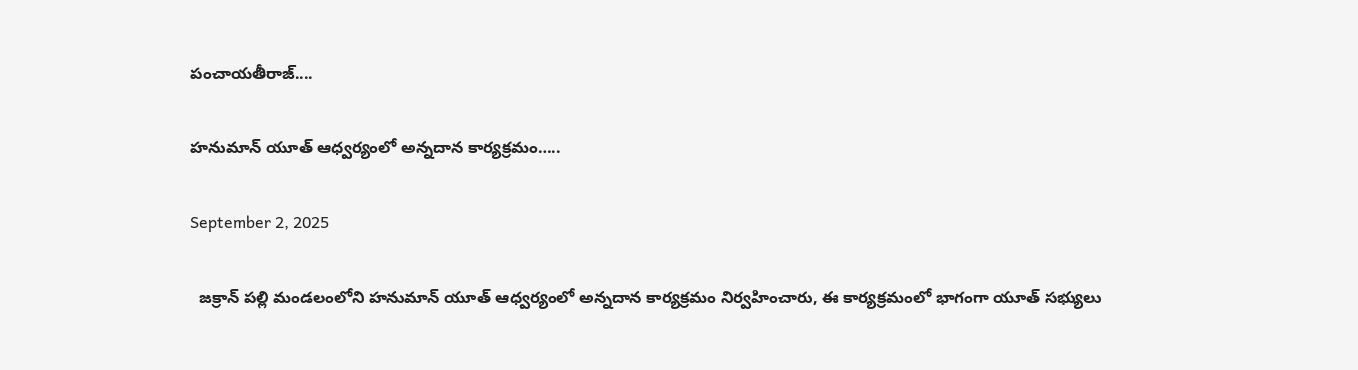పంచాయతీరాజ్....

హనుమాన్ యూత్ ఆధ్వర్యంలో అన్నదాన కార్యక్రమం…..

September 2, 2025

  జక్రాన్ పల్లి మండలంలోని హనుమాన్ యూత్ ఆధ్వర్యంలో అన్నదాన కార్యక్రమం నిర్వహించారు, ఈ కార్యక్రమంలో భాగంగా యూత్ సభ్యులు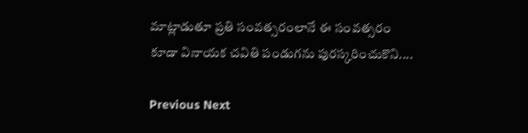మాట్లాడుతూ ప్రతి సంవత్సరంలానే ఈ సంవత్సరం కూడా వినాయక చవితి పండుగను పురస్కరించుకొని....

Previous Next